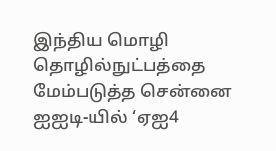இந்திய மொழி தொழில்நுட்பத்தை மேம்படுத்த சென்னை ஐஐடி-யில் ‘ஏஐ4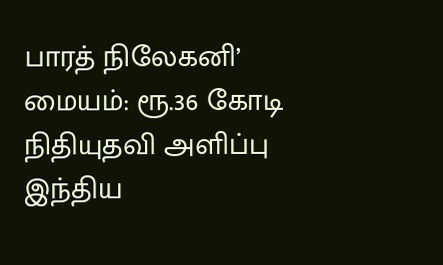பாரத் நிலேகனி’ மையம்: ரூ.36 கோடி நிதியுதவி அளிப்பு
இந்திய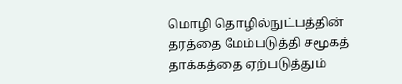மொழி தொழில்நுட்பத்தின் தரத்தை மேம்படுத்தி சமூகத் தாக்கத்தை ஏற்படுத்தும்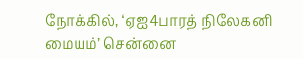நோக்கில், ‘ஏஐ4பாரத் நிலேகனி மையம்’ சென்னை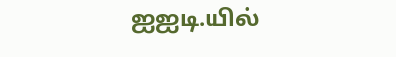ஐஐடி.யில்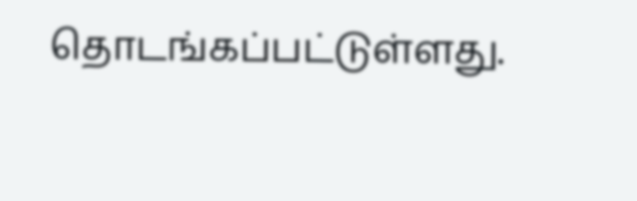தொடங்கப்பட்டுள்ளது.